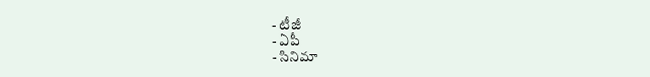- టీజీ
- ఏపీ
- సినిమా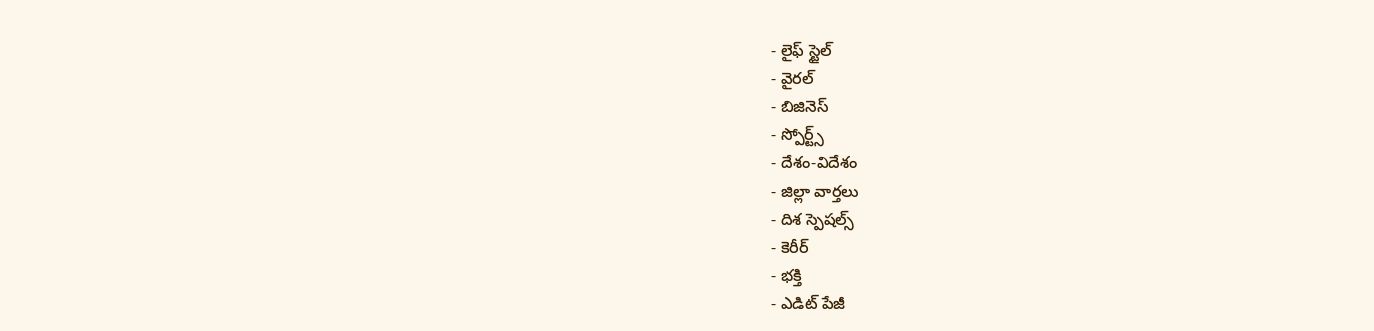- లైఫ్ స్టైల్
- వైరల్
- బిజినెస్
- స్పోర్ట్స్
- దేశం-విదేశం
- జిల్లా వార్తలు
- దిశ స్పెషల్స్
- కెరీర్
- భక్తి
- ఎడిట్ పేజీ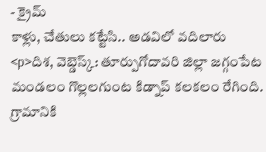- క్రైమ్
కాళ్లు, చేతులు కట్టేసి.. అడవిలో వదిలారు
<p>దిశ, వెబ్డెస్క్: తూర్పుగోదావరి జిల్లా జగ్గంపేట మండలం గొల్లలగుంట కిడ్నాప్ కలకలం రేగింది. గ్రామానికి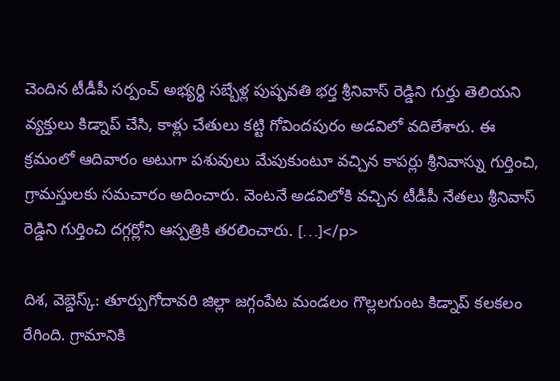చెందిన టీడీపీ సర్పంచ్ అభ్యర్థి సబ్బేళ్ల పుష్పవతి భర్త శ్రీనివాస్ రెడ్డిని గుర్తు తెలియని వ్యక్తులు కిడ్నాప్ చేసి, కాళ్లు చేతులు కట్టి గోవిందపురం అడవిలో వదిలేశారు. ఈ క్రమంలో ఆదివారం అటుగా పశువులు మేపుకుంటూ వచ్చిన కాపర్లు శ్రీనివాస్ను గుర్తించి, గ్రామస్తులకు సమచారం అదించారు. వెంటనే అడవిలోకి వచ్చిన టీడీపీ నేతలు శ్రీనివాస్ రెడ్డిని గుర్తించి దగ్గర్లోని ఆస్పత్రికి తరలించారు. […]</p>

దిశ, వెబ్డెస్క్: తూర్పుగోదావరి జిల్లా జగ్గంపేట మండలం గొల్లలగుంట కిడ్నాప్ కలకలం రేగింది. గ్రామానికి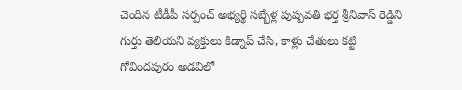చెందిన టీడీపీ సర్పంచ్ అభ్యర్థి సబ్బేళ్ల పుష్పవతి భర్త శ్రీనివాస్ రెడ్డిని గుర్తు తెలియని వ్యక్తులు కిడ్నాప్ చేసి, కాళ్లు చేతులు కట్టి గోవిందపురం అడవిలో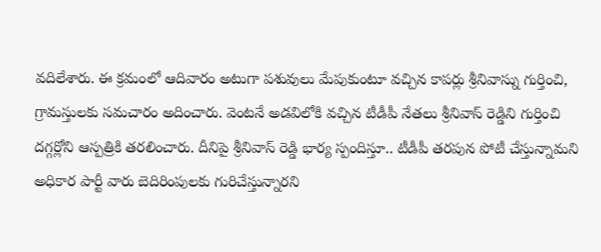వదిలేశారు. ఈ క్రమంలో ఆదివారం అటుగా పశువులు మేపుకుంటూ వచ్చిన కాపర్లు శ్రీనివాస్ను గుర్తించి, గ్రామస్తులకు సమచారం అదించారు. వెంటనే అడవిలోకి వచ్చిన టీడీపీ నేతలు శ్రీనివాస్ రెడ్డిని గుర్తించి దగ్గర్లోని ఆస్పత్రికి తరలించారు. దీనిపై శ్రీనివాస్ రెడ్డి భార్య స్పందిస్తూ.. టీడీపీ తరపున పోటీ చేస్తున్నామని అధికార పార్టీ వారు బెదిరింపులకు గురిచేస్తున్నారని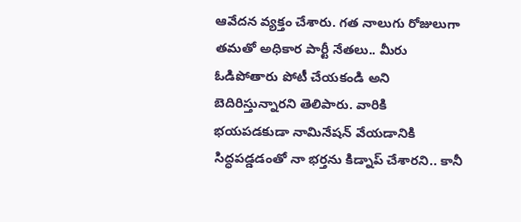ఆవేదన వ్యక్తం చేశారు. గత నాలుగు రోజులుగా తమతో అధికార పార్టీ నేతలు.. మీరు ఓడిపోతారు పోటీ చేయకండి అని బెదిరిస్తున్నారని తెలిపారు. వారికి భయపడకుడా నామినేషన్ వేయడానికి సిద్ధపడ్డడంతో నా భర్తను కిడ్నాప్ చేశారని.. కానీ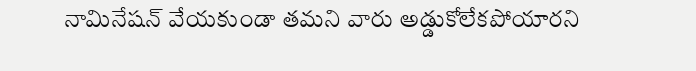నామినేషన్ వేయకుండా తమని వారు అడ్డుకోలేకపోయారని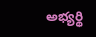అభ్యర్థి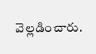వెల్లడించారు.